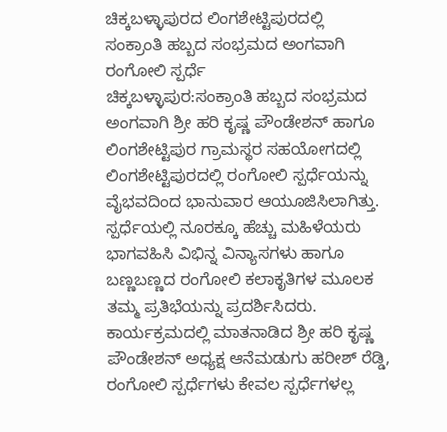ಚಿಕ್ಕಬಳ್ಳಾಪುರದ ಲಿಂಗಶೇಟ್ಟಿಪುರದಲ್ಲಿ
ಸಂಕ್ರಾಂತಿ ಹಬ್ಬದ ಸಂಭ್ರಮದ ಅಂಗವಾಗಿ ರಂಗೋಲಿ ಸ್ಪರ್ಧೆ
ಚಿಕ್ಕಬಳ್ಳಾಪುರ:ಸಂಕ್ರಾಂತಿ ಹಬ್ಬದ ಸಂಭ್ರಮದ ಅಂಗವಾಗಿ ಶ್ರೀ ಹರಿ ಕೃಷ್ಣ ಪೌಂಡೇಶನ್ ಹಾಗೂ ಲಿಂಗಶೇಟ್ಟಿಪುರ ಗ್ರಾಮಸ್ಥರ ಸಹಯೋಗದಲ್ಲಿ ಲಿಂಗಶೇಟ್ಟಿಪುರದಲ್ಲಿ ರಂಗೋಲಿ ಸ್ಪರ್ಧೆಯನ್ನು ವೈಭವದಿಂದ ಭಾನುವಾರ ಆಯೂಜಿಸಿಲಾಗಿತ್ತು. ಸ್ಪರ್ಧೆಯಲ್ಲಿ ನೂರಕ್ಕೂ ಹೆಚ್ಚು ಮಹಿಳೆಯರು ಭಾಗವಹಿಸಿ ವಿಭಿನ್ನ ವಿನ್ಯಾಸಗಳು ಹಾಗೂ ಬಣ್ಣಬಣ್ಣದ ರಂಗೋಲಿ ಕಲಾಕೃತಿಗಳ ಮೂಲಕ ತಮ್ಮ ಪ್ರತಿಭೆಯನ್ನು ಪ್ರದರ್ಶಿಸಿದರು.
ಕಾರ್ಯಕ್ರಮದಲ್ಲಿ ಮಾತನಾಡಿದ ಶ್ರೀ ಹರಿ ಕೃಷ್ಣ ಪೌಂಡೇಶನ್ ಅಧ್ಯಕ್ಷ ಆನೆಮಡುಗು ಹರೀಶ್ ರೆಡ್ಡಿ, ರಂಗೋಲಿ ಸ್ಪರ್ಧೆಗಳು ಕೇವಲ ಸ್ಪರ್ಧೆಗಳಲ್ಲ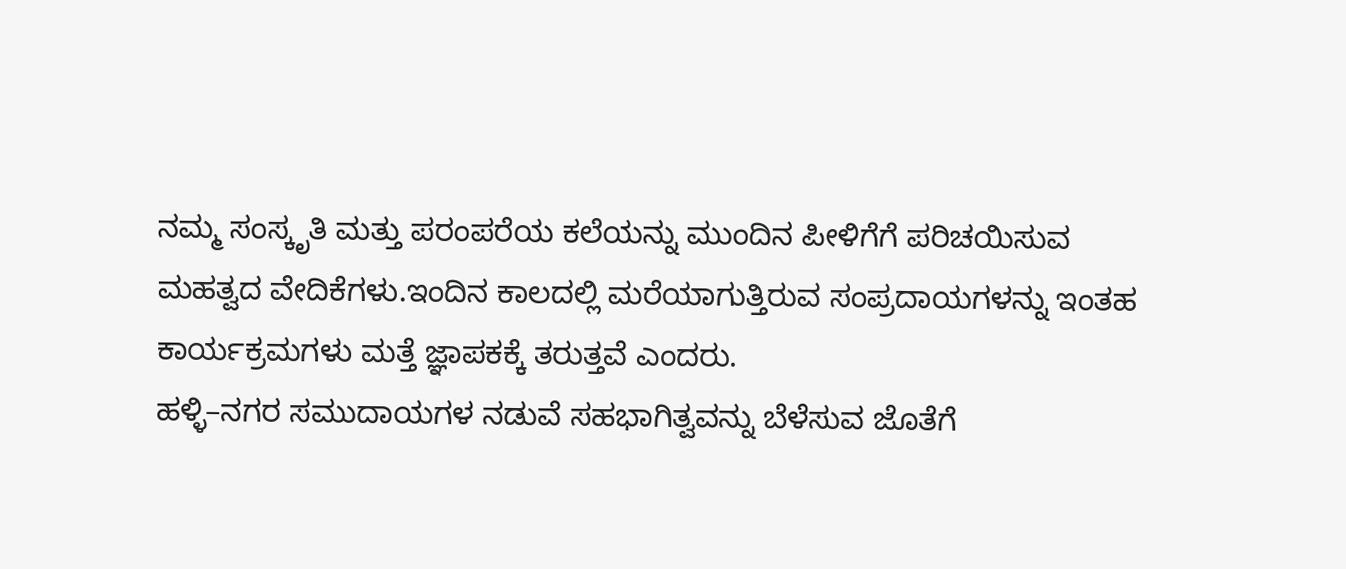ನಮ್ಮ ಸಂಸ್ಕೃತಿ ಮತ್ತು ಪರಂಪರೆಯ ಕಲೆಯನ್ನು ಮುಂದಿನ ಪೀಳಿಗೆಗೆ ಪರಿಚಯಿಸುವ ಮಹತ್ವದ ವೇದಿಕೆಗಳು.ಇಂದಿನ ಕಾಲದಲ್ಲಿ ಮರೆಯಾಗುತ್ತಿರುವ ಸಂಪ್ರದಾಯಗಳನ್ನು ಇಂತಹ ಕಾರ್ಯಕ್ರಮಗಳು ಮತ್ತೆ ಜ್ಞಾಪಕಕ್ಕೆ ತರುತ್ತವೆ ಎಂದರು.
ಹಳ್ಳಿ–ನಗರ ಸಮುದಾಯಗಳ ನಡುವೆ ಸಹಭಾಗಿತ್ವವನ್ನು ಬೆಳೆಸುವ ಜೊತೆಗೆ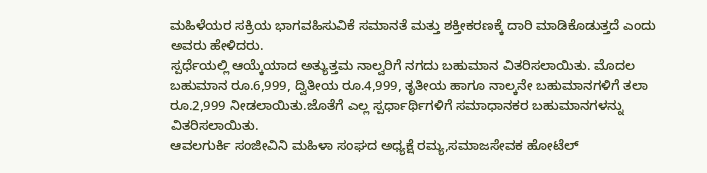ಮಹಿಳೆಯರ ಸಕ್ರಿಯ ಭಾಗವಹಿಸುವಿಕೆ ಸಮಾನತೆ ಮತ್ತು ಶಕ್ತೀಕರಣಕ್ಕೆ ದಾರಿ ಮಾಡಿಕೊಡುತ್ತದೆ ಎಂದು ಅವರು ಹೇಳಿದರು.
ಸ್ಪರ್ಧೆಯಲ್ಲಿ ಆಯ್ಕೆಯಾದ ಅತ್ಯುತ್ತಮ ನಾಲ್ವರಿಗೆ ನಗದು ಬಹುಮಾನ ವಿತರಿಸಲಾಯಿತು. ಮೊದಲ ಬಹುಮಾನ ರೂ.6,999, ದ್ವಿತೀಯ ರೂ.4,999, ತೃತೀಯ ಹಾಗೂ ನಾಲ್ಕನೇ ಬಹುಮಾನಗಳಿಗೆ ತಲಾ ರೂ.2,999 ನೀಡಲಾಯಿತು.ಜೊತೆಗೆ ಎಲ್ಲ ಸ್ಪರ್ಧಾರ್ಥಿಗಳಿಗೆ ಸಮಾಧಾನಕರ ಬಹುಮಾನಗಳನ್ನು ವಿತರಿಸಲಾಯಿತು.
ಆವಲಗುರ್ಕಿ ಸಂಜೀವಿನಿ ಮಹಿಳಾ ಸಂಘದ ಅಧ್ಯಕ್ಷೆ ರಮ್ಯ,ಸಮಾಜಸೇವಕ ಹೋಟೆಲ್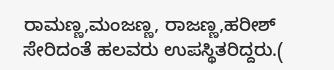ರಾಮಣ್ಣ,ಮಂಜಣ್ಣ, ರಾಜಣ್ಣ,ಹರೀಶ್ ಸೇರಿದಂತೆ ಹಲವರು ಉಪಸ್ಥಿತರಿದ್ದರು.(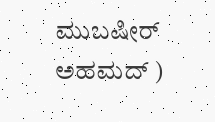ಮುಬಷೀರ್ ಅಹಮದ್ )